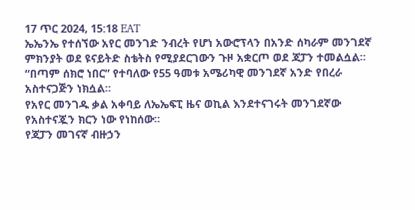17 ጥር 2024, 15:18 EAT
ኤኤንኤ የተሰኘው አየር መንገድ ንብረት የሆነ አውሮፕላን በአንድ ሰካራም መንገደኛ ምክንያት ወደ ዩናይትድ ስቴትስ የሚያደርገውን ጉዞ አቋርጦ ወደ ጃፓን ተመልሷል።
“በጣም ሰክሮ ነበር” የተባለው የ55 ዓመቱ አሜሪካዊ መንገደኛ አንድ የበረራ አስተናጋጅን ነክሷል።
የአየር መንገዱ ቃል አቀባይ ለኤኤፍፒ ዜና ወኪል እንደተናገሩት መንገደኛው የአስተናጇን ክርን ነው የነከሰው።
የጃፓን መገናኛ ብዙኃን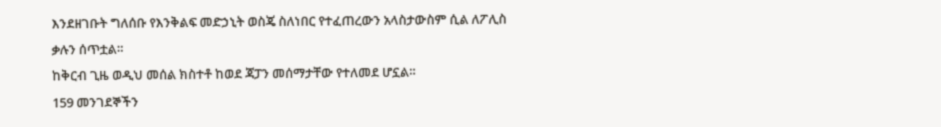እንደዘገቡት ግለሰቡ የእንቅልፍ መድኃኒት ወስጄ ስለነበር የተፈጠረውን አላስታውስም ሲል ለፖሊስ ቃሉን ሰጥቷል።
ከቅርብ ጊዜ ወዲህ መሰል ክስተቶ ከወደ ጃፓን መሰማታቸው የተለመደ ሆኗል።
159 መንገደኞችን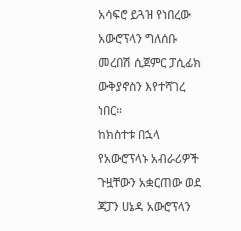አሳፍሮ ይጓዝ የነበረው አውሮፕላን ግለሰቡ መረበሽ ሲጀምር ፓሲፊክ ውቅያኖስን እየተሻገረ ነበር።
ከክስተቱ በኋላ የአውሮፕላኑ አብራሪዎች ጉዟቸውን አቋርጠው ወደ ጃፓን ሀኔዳ አውሮፕላን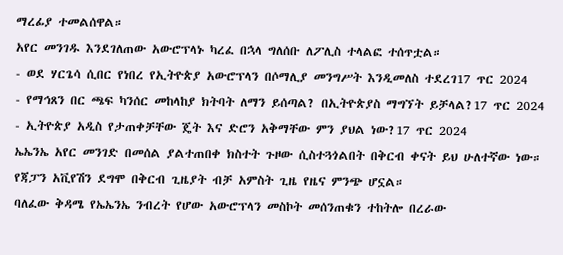ማረፊያ ተመልሰዋል።
አየር መንገዱ እንደገለጠው አውሮፕላኑ ካረፈ በኋላ ግለሰቡ ለፖሊስ ተላልፎ ተሰጥቷል።
- ወደ ሃርጌሳ ሲበር የነበረ የኢትዮጵያ አውሮፕላን በሶማሊያ መንግሥት እንዲመለስ ተደረገ17 ጥር 2024
- የማኅጸን በር ጫፍ ካንሰር መከላከያ ክትባት ለማን ይሰጣል? በኢትዮጵያስ ማግኘት ይቻላል?17 ጥር 2024
- ኢትዮጵያ አዲስ የታጠቀቻቸው ጄት እና ድሮን አቅማቸው ምን ያህል ነው?17 ጥር 2024
ኤኤንኤ አየር መንገድ በመሰል ያልተጠበቀ ክስተት ጉዞው ሲስተጓጎልበት በቅርብ ቀናት ይህ ሁለተኛው ነው። የጃፓን አቪየሽን ደግሞ በቅርብ ጊዜያት ብቻ አምስት ጊዜ የዜና ምንጭ ሆኗል።
ባለፈው ቅዳሜ የኤኤንኤ ንብረት የሆው አውሮፕላን መስኮት መሰንጠቁን ተከትሎ በረራው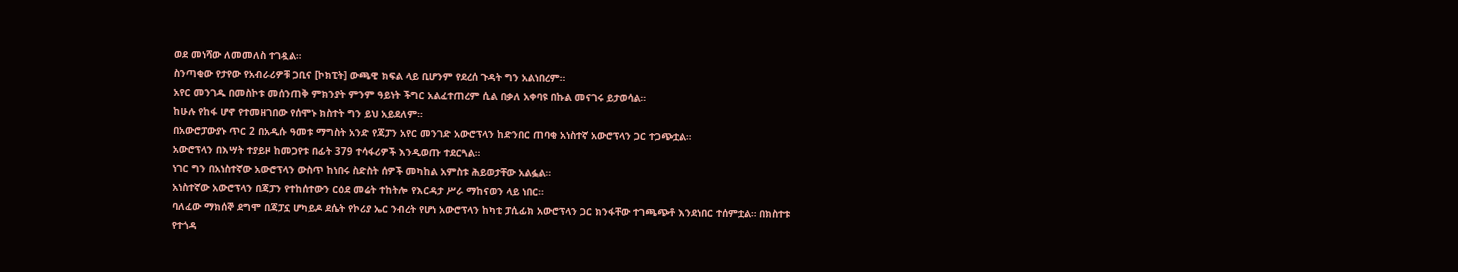ወደ መነሻው ለመመለስ ተገዷል።
ስንጣቂው የታየው የአብራሪዎቹ ጋቢና [ኮክፒት] ውጫዊ ክፍል ላይ ቢሆንም የደረሰ ጉዳት ግን አልነበረም።
አየር መንገዱ በመስኮቱ መሰንጠቅ ምክንያት ምንም ዓይነት ችግር አልፈተጠረም ሲል በቃለ አቀባዩ በኩል መናገሩ ይታወሳል።
ከሁሉ የከፋ ሆኖ የተመዘገበው የሰሞኑ ክስተት ግን ይህ አይደለም።
በአውሮፓውያኑ ጥር 2 በአዲሱ ዓመቱ ማግስት አንድ የጃፓን አየር መንገድ አውሮፕላን ከድንበር ጠባቂ አነስተኛ አውሮፕላን ጋር ተጋጭቷል።
አውሮፕላን በእሣት ተያይዞ ከመጋየቱ በፊት 379 ተሳፋሪዎች እንዲወጡ ተደርጓል።
ነገር ግን በአነስተኛው አውሮፕላን ውስጥ ከነበሩ ስድስት ሰዎች መካከል አምስቱ ሕይወታቸው አልፏል።
አነስተኛው አውሮፕላን በጃፓን የተከሰተውን ርዕደ መሬት ተከትሎ የእርዳታ ሥራ ማከናወን ላይ ነበር።
ባለፈው ማክሰኞ ደግሞ በጃፓኗ ሆካይዶ ደሴት የኮሪያ ኤር ንብረት የሆነ አውሮፕላን ከካቲ ፓሲፊክ አውሮፕላን ጋር ክንፋቸው ተገጫጭቶ እንደነበር ተሰምቷል። በክስተቱ የተጎዳ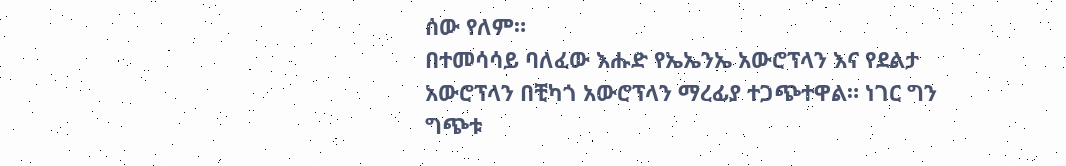ሰው የለም።
በተመሳሳይ ባለፈው እሑድ የኤኤንኤ አውሮፕላን እና የደልታ አውሮፕላን በቺካጎ አውሮፕላን ማረፊያ ተጋጭተዋል። ነገር ግን ግጭቱ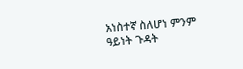አነስተኛ ስለሆነ ምንም ዓይነት ጉዳት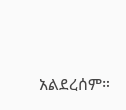አልደረሰም።